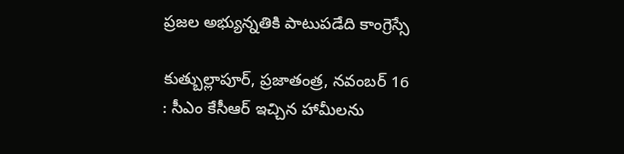ప్రజల అభ్యున్నతికి పాటుపడేది కాంగ్రెస్సే

కుత్బుల్లాపూర్, ప్రజాతంత్ర, నవంబర్ 16 : సీఎం కేసీఆర్ ఇచ్చిన హామీలను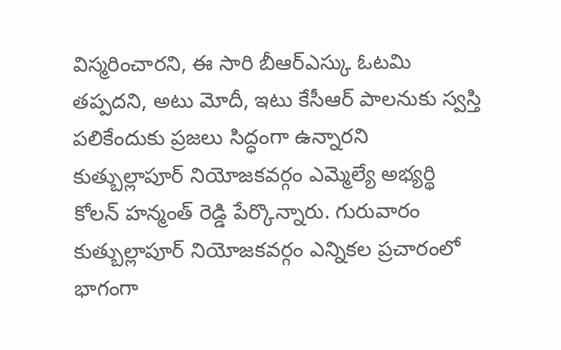విస్మరించారని, ఈ సారి బీఆర్ఎస్కు ఓటమి తప్పదని, అటు మోదీ, ఇటు కేసీఆర్ పాలనుకు స్వస్తి పలికేందుకు ప్రజలు సిద్ధంగా ఉన్నారని కుత్బుల్లాపూర్ నియోజకవర్గం ఎమ్మెల్యే అభ్యర్థి కోలన్ హన్మంత్ రెడ్డి పేర్కొన్నారు. గురువారం కుత్బుల్లాపూర్ నియోజకవర్గం ఎన్నికల ప్రచారంలో భాగంగా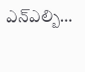ఎన్ఎల్బి…